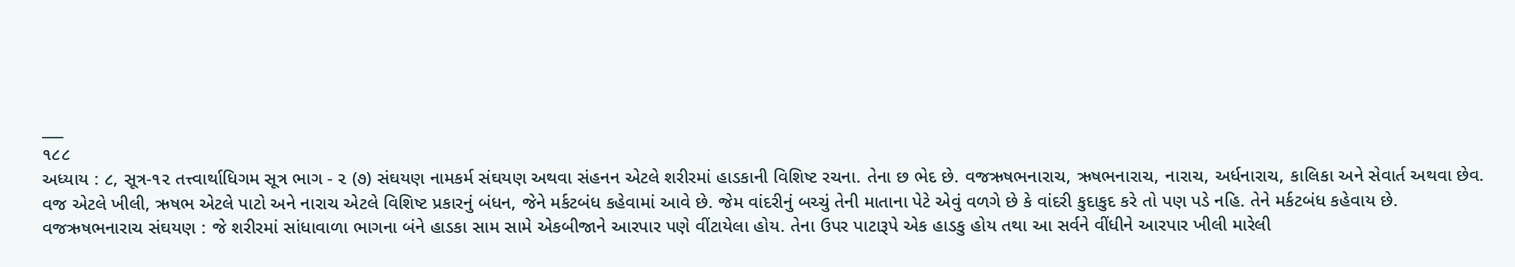___
૧૮૮
અધ્યાય : ૮, સૂત્ર-૧૨ તત્ત્વાર્થાધિગમ સૂત્ર ભાગ - ૨ (૭) સંઘયણ નામકર્મ સંઘયણ અથવા સંહનન એટલે શરીરમાં હાડકાની વિશિષ્ટ રચના. તેના છ ભેદ છે. વજઋષભનારાચ, ઋષભનારાચ, નારાચ, અર્ધનારાચ, કાલિકા અને સેવાર્ત અથવા છેવ.
વજ એટલે ખીલી, ઋષભ એટલે પાટો અને નારાચ એટલે વિશિષ્ટ પ્રકારનું બંધન, જેને મર્કટબંધ કહેવામાં આવે છે. જેમ વાંદરીનું બચ્ચું તેની માતાના પેટે એવું વળગે છે કે વાંદરી કુદાકુદ કરે તો પણ પડે નહિ. તેને મર્કટબંધ કહેવાય છે.
વજઋષભનારાચ સંઘયણ : જે શરીરમાં સાંધાવાળા ભાગના બંને હાડકા સામ સામે એકબીજાને આરપાર પણે વીંટાયેલા હોય. તેના ઉપર પાટારૂપે એક હાડકુ હોય તથા આ સર્વને વીંધીને આરપાર ખીલી મારેલી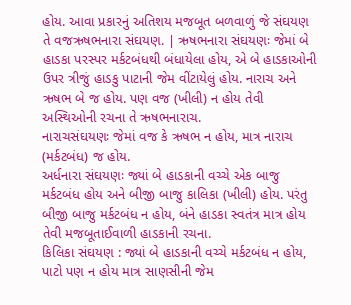હોય. આવા પ્રકારનું અતિશય મજબૂત બળવાળું જે સંઘયણ તે વજઋષભનારા સંઘયણ. | ઋષભનારા સંઘયણઃ જેમાં બે હાડકા પરસ્પર મર્કટબંધથી બંધાયેલા હોય, એ બે હાડકાઓની ઉપર ત્રીજું હાડકુ પાટાની જેમ વીંટાયેલું હોય. નારાચ અને ઋષભ બે જ હોય. પણ વજ (ખીલી) ન હોય તેવી અસ્થિઓની રચના તે ઋષભનારાચ.
નારાચસંઘયણઃ જેમાં વજ કે ઋષભ ન હોય, માત્ર નારાચ (મર્કટબંધ) જ હોય.
અર્ધનારા સંઘયણઃ જ્યાં બે હાડકાની વચ્ચે એક બાજુ મર્કટબંધ હોય અને બીજી બાજુ કાલિકા (ખીલી) હોય. પરંતુ બીજી બાજુ મર્કટબંધ ન હોય, બંને હાડકા સ્વતંત્ર માત્ર હોય તેવી મજબૂતાઈવાળી હાડકાની રચના.
કિલિકા સંઘયણ : જ્યાં બે હાડકાની વચ્ચે મર્કટબંધ ન હોય, પાટો પણ ન હોય માત્ર સાણસીની જેમ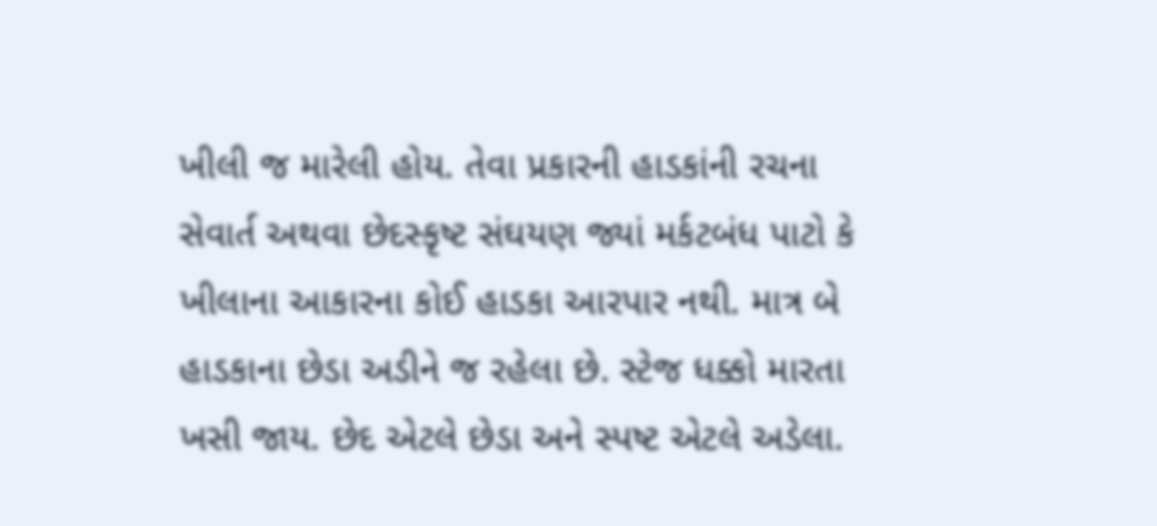ખીલી જ મારેલી હોય. તેવા પ્રકારની હાડકાંની રચના
સેવાર્ત અથવા છેદસ્કૃષ્ટ સંઘયણ જ્યાં મર્કટબંધ પાટો કે ખીલાના આકારના કોઈ હાડકા આરપાર નથી. માત્ર બે હાડકાના છેડા અડીને જ રહેલા છે. સ્ટેજ ધક્કો મારતા ખસી જાય. છેદ એટલે છેડા અને સ્પષ્ટ એટલે અડેલા.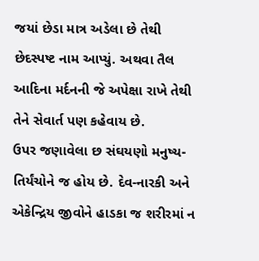જયાં છેડા માત્ર અડેલા છે તેથી છેદસ્પષ્ટ નામ આપ્યું. અથવા તૈલ આદિના મર્દનની જે અપેક્ષા રાખે તેથી તેને સેવાર્ત પણ કહેવાય છે.
ઉપર જણાવેલા છ સંઘયણો મનુષ્ય-તિર્યંચોને જ હોય છે. દેવ-નારકી અને એકેન્દ્રિય જીવોને હાડકા જ શરીરમાં ન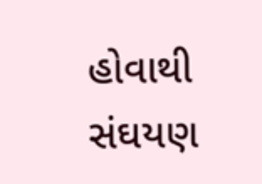હોવાથી સંઘયણ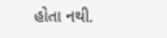હોતા નથી.